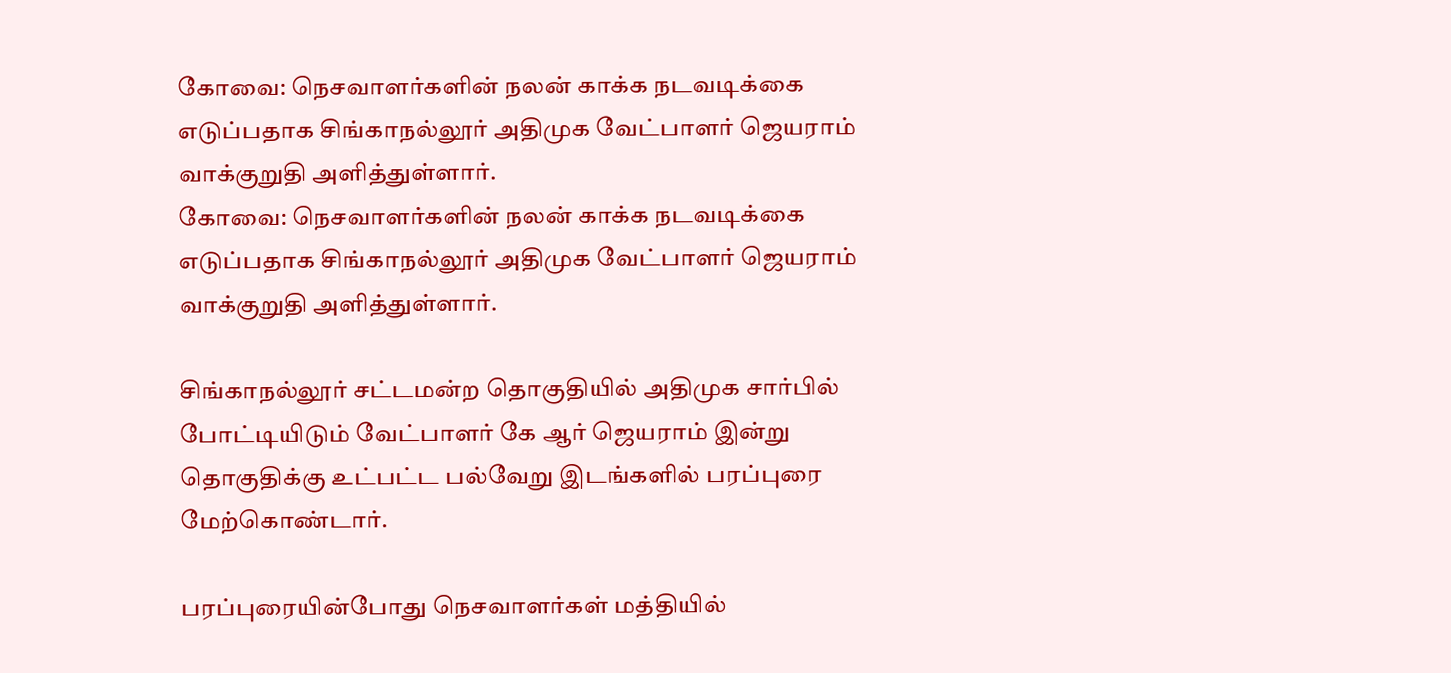கோவை: நெசவாளர்களின் நலன் காக்க நடவடிக்கை எடுப்பதாக சிங்காநல்லூர் அதிமுக வேட்பாளர் ஜெயராம் வாக்குறுதி அளித்துள்ளார்.
கோவை: நெசவாளர்களின் நலன் காக்க நடவடிக்கை எடுப்பதாக சிங்காநல்லூர் அதிமுக வேட்பாளர் ஜெயராம் வாக்குறுதி அளித்துள்ளார்.

சிங்காநல்லூர் சட்டமன்ற தொகுதியில் அதிமுக சார்பில் போட்டியிடும் வேட்பாளர் கே ஆர் ஜெயராம் இன்று தொகுதிக்கு உட்பட்ட பல்வேறு இடங்களில் பரப்புரை மேற்கொண்டார்.

பரப்புரையின்போது நெசவாளர்கள் மத்தியில்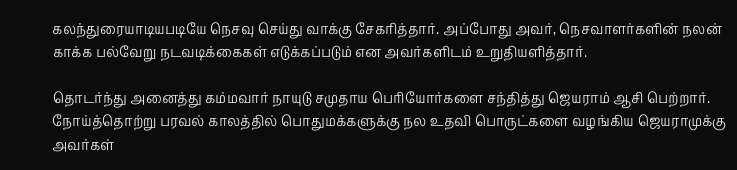கலந்துரையாடியபடியே நெசவு செய்து வாக்கு சேகரித்தார். அப்போது அவர், நெசவாளர்களின் நலன் காக்க பல்வேறு நடவடிக்கைகள் எடுக்கப்படும் என அவர்களிடம் உறுதியளித்தார்.

தொடர்ந்து அனைத்து கம்மவார் நாயுடு சமுதாய பெரியோர்களை சந்தித்து ஜெயராம் ஆசி பெற்றார். நோய்த்தொற்று பரவல் காலத்தில் பொதுமக்களுக்கு நல உதவி பொருட்களை வழங்கிய ஜெயராமுக்கு அவர்கள்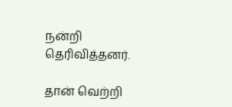நன்றி தெரிவித்தனர்.

தான் வெற்றி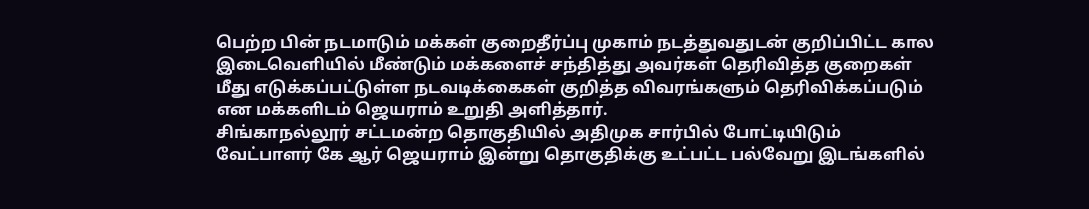பெற்ற பின் நடமாடும் மக்கள் குறைதீர்ப்பு முகாம் நடத்துவதுடன் குறிப்பிட்ட கால இடைவெளியில் மீண்டும் மக்களைச் சந்தித்து அவர்கள் தெரிவித்த குறைகள் மீது எடுக்கப்பட்டுள்ள நடவடிக்கைகள் குறித்த விவரங்களும் தெரிவிக்கப்படும் என மக்களிடம் ஜெயராம் உறுதி அளித்தார்.
சிங்காநல்லூர் சட்டமன்ற தொகுதியில் அதிமுக சார்பில் போட்டியிடும் வேட்பாளர் கே ஆர் ஜெயராம் இன்று தொகுதிக்கு உட்பட்ட பல்வேறு இடங்களில்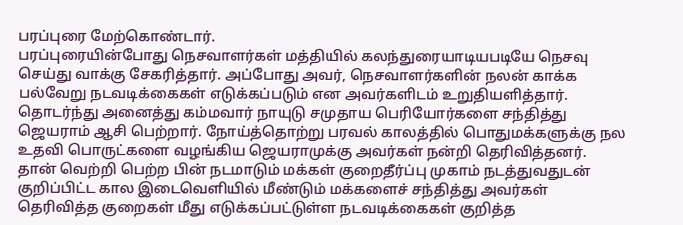பரப்புரை மேற்கொண்டார்.
பரப்புரையின்போது நெசவாளர்கள் மத்தியில் கலந்துரையாடியபடியே நெசவு செய்து வாக்கு சேகரித்தார். அப்போது அவர், நெசவாளர்களின் நலன் காக்க பல்வேறு நடவடிக்கைகள் எடுக்கப்படும் என அவர்களிடம் உறுதியளித்தார்.
தொடர்ந்து அனைத்து கம்மவார் நாயுடு சமுதாய பெரியோர்களை சந்தித்து ஜெயராம் ஆசி பெற்றார். நோய்த்தொற்று பரவல் காலத்தில் பொதுமக்களுக்கு நல உதவி பொருட்களை வழங்கிய ஜெயராமுக்கு அவர்கள் நன்றி தெரிவித்தனர்.
தான் வெற்றி பெற்ற பின் நடமாடும் மக்கள் குறைதீர்ப்பு முகாம் நடத்துவதுடன் குறிப்பிட்ட கால இடைவெளியில் மீண்டும் மக்களைச் சந்தித்து அவர்கள் தெரிவித்த குறைகள் மீது எடுக்கப்பட்டுள்ள நடவடிக்கைகள் குறித்த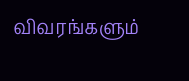விவரங்களும்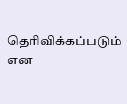தெரிவிக்கப்படும் என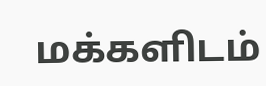மக்களிடம்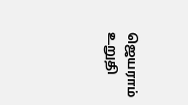ஜெயராம் உறுதி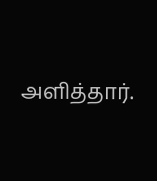அளித்தார்.